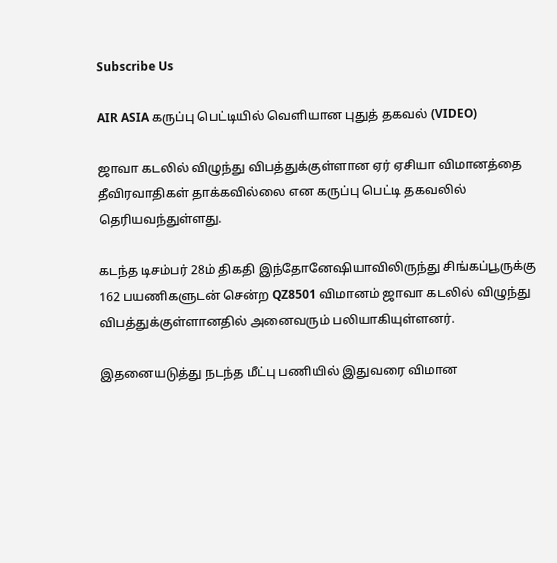Subscribe Us

AIR ASIA கருப்பு பெட்டியில் வெளியான புதுத் தகவல் (VIDEO)

ஜாவா கடலில் விழுந்து விபத்துக்குள்ளான ஏர் ஏசியா விமானத்தை தீவிரவாதிகள் தாக்கவில்லை என கருப்பு பெட்டி தகவலில் தெரியவந்துள்ளது.

கடந்த டிசம்பர் 28ம் திகதி இந்தோனேஷியாவிலிருந்து சிங்கப்பூருக்கு 162 பயணிகளுடன் சென்ற QZ8501 விமானம் ஜாவா கடலில் விழுந்து விபத்துக்குள்ளானதில் அனைவரும் பலியாகியுள்ளனர்.

இதனையடுத்து நடந்த மீட்பு பணியில் இதுவரை விமான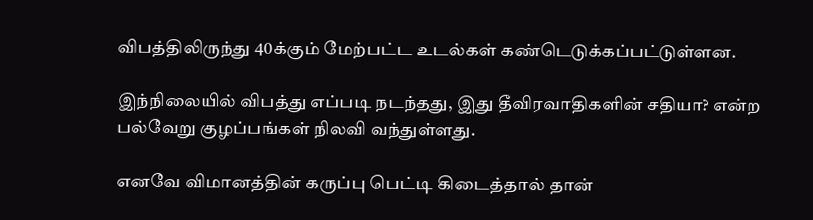விபத்திலிருந்து 40க்கும் மேற்பட்ட உடல்கள் கண்டெடுக்கப்பட்டுள்ளன.

இந்நிலையில் விபத்து எப்படி நடந்தது, இது தீவிரவாதிகளின் சதியா? என்ற பல்வேறு குழப்பங்கள் நிலவி வந்துள்ளது.

எனவே விமானத்தின் கருப்பு பெட்டி கிடைத்தால் தான்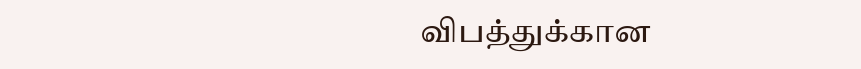விபத்துக்கான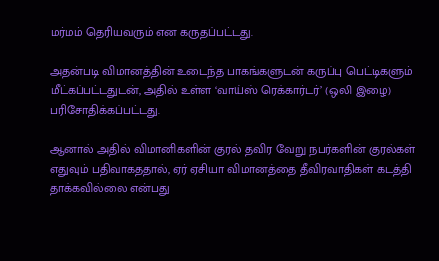மர்மம் தெரியவரும் என கருதப்பட்டது.

அதன்படி விமானத்தின் உடைந்த பாகங்களுடன் கருப்பு பெட்டிகளும் மீட்கப்பட்டதுடன், அதில் உள்ள ‘வாய்ஸ் ரெக்கார்டர்’ (ஒலி இழை) பரிசோதிக்கப்பட்டது.

ஆனால் அதில் விமானிகளின் குரல் தவிர வேறு நபர்களின் குரல்கள் எதுவும் பதிவாகததால், ஏர் ஏசியா விமானத்தை தீவிரவாதிகள் கடத்தி தாக்கவில்லை என்பது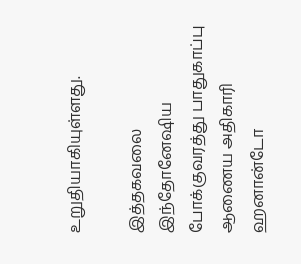உறுதியாகியுள்ளது.

இத்தகவலை இந்தோனேஷிய போக்குவரத்து பாதுகாப்பு ஆணைய அதிகாரி ஹனான்டோ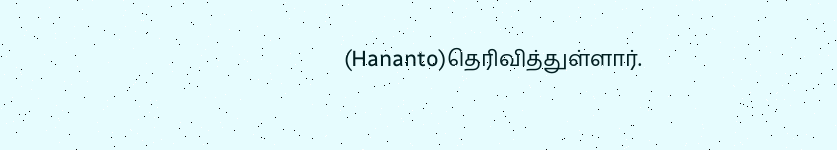(Hananto)தெரிவித்துள்ளார்.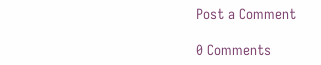Post a Comment

0 Comments